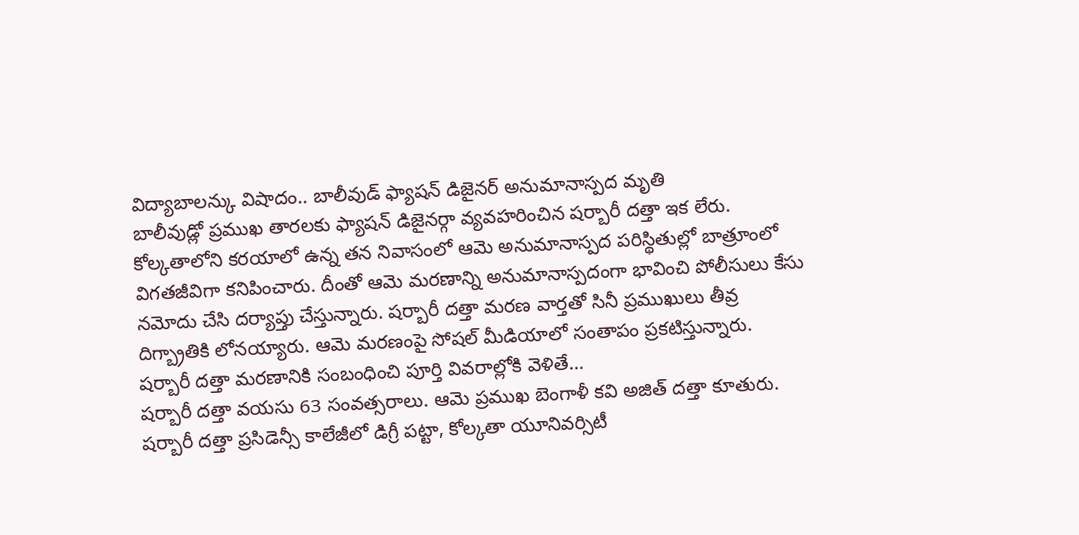విద్యాబాలన్కు విషాదం.. బాలీవుడ్ ఫ్యాషన్ డిజైనర్ అనుమానాస్పద మృతి
బాలీవుడ్లో ప్రముఖ తారలకు ఫ్యాషన్ డిజైనర్గా వ్యవహరించిన షర్బారీ దత్తా ఇక లేరు. కోల్కతాలోని కరయాలో ఉన్న తన నివాసంలో ఆమె అనుమానాస్పద పరిస్థితుల్లో బాత్రూంలో విగతజీవిగా కనిపించారు. దీంతో ఆమె మరణాన్ని అనుమానాస్పదంగా భావించి పోలీసులు కేసు నమోదు చేసి దర్యాప్తు చేస్తున్నారు. షర్బారీ దత్తా మరణ వార్తతో సినీ ప్రముఖులు తీవ్ర దిగ్బ్రాతికి లోనయ్యారు. ఆమె మరణంపై సోషల్ మీడియాలో సంతాపం ప్రకటిస్తున్నారు. షర్బారీ దత్తా మరణానికి సంబంధించి పూర్తి వివరాల్లోకి వెళితే...
షర్బారీ దత్తా వయసు 63 సంవత్సరాలు. ఆమె ప్రముఖ బెంగాళీ కవి అజిత్ దత్తా కూతురు. షర్బారీ దత్తా ప్రసిడెన్సీ కాలేజీలో డిగ్రీ పట్టా, కోల్కతా యూనివర్సిటీ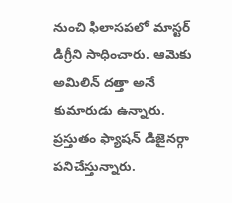నుంచి ఫిలాసపలో మాస్టర్ డిగ్రీని సాధించారు. ఆమెకు అమిలిన్ దత్తా అనే కుమారుడు ఉన్నారు. ప్రస్తుతం ఫ్యాషన్ డిజైనర్గా పనిచేస్తున్నారు.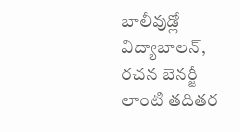బాలీవుడ్లో విద్యాబాలన్, రచన బెనర్జీ లాంటి తదితర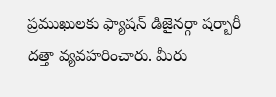ప్రముఖులకు ఫ్యాషన్ డిజైనర్గా షర్బారీ దత్తా వ్యవహరించారు. మీరు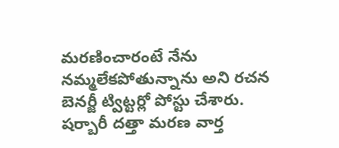మరణించారంటే నేను నమ్మలేకపోతున్నాను అని రచన బెనర్జీ ట్విట్టర్లో పోస్టు చేశారు.
షర్బారీ దత్తా మరణ వార్త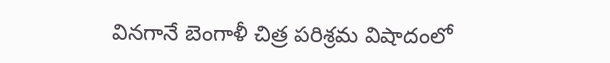వినగానే బెంగాళీ చిత్ర పరిశ్రమ విషాదంలో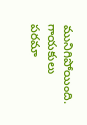మునిగిపోయింది. గాయకులు పరమా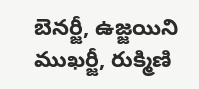బెనర్జీ, ఉజ్జయిని ముఖర్జీ, రుక్మిణి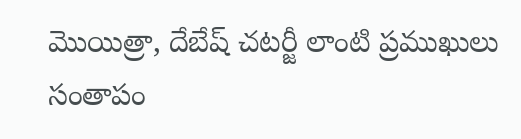మొయిత్రా, దేబేష్ చటర్జీ లాంటి ప్రముఖులు సంతాపం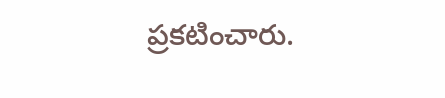ప్రకటించారు.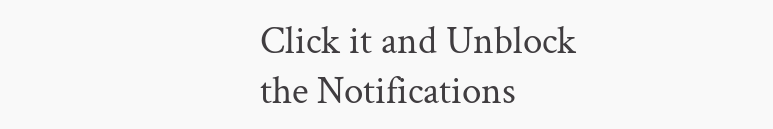Click it and Unblock the Notifications